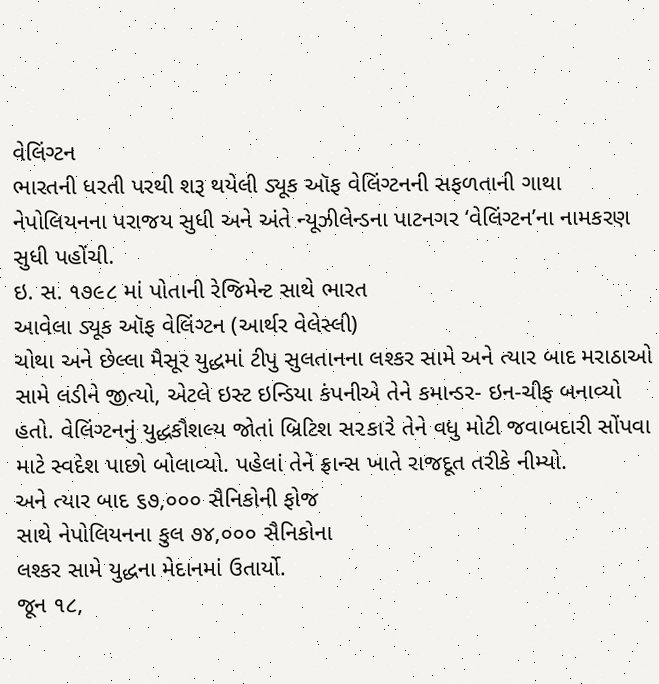વેલિંગ્ટન
ભારતની ધરતી પરથી શરૂ થયેલી ડ્યૂક ઑફ વેલિંગ્ટનની સફળતાની ગાથા નેપોલિયનના પરાજય સુધી અને અંતે ન્યૂઝીલેન્ડના પાટનગર ‘વેલિંગ્ટન’ના નામકરણ સુધી પહોંચી.
ઇ. સ. ૧૭૯૮ માં પોતાની રેજિમેન્ટ સાથે ભારત
આવેલા ડ્યૂક ઑફ વેલિંગ્ટન (આર્થર વેલેસ્લી)
ચોથા અને છેલ્લા મૈસૂર યુદ્ધમાં ટીપુ સુલતાનના લશ્કર સામે અને ત્યાર બાદ મરાઠાઓ સામે લડીને જીત્યો, એટલે ઇસ્ટ ઇન્ડિયા કંપનીએ તેને કમાન્ડર- ઇન-ચીફ બનાવ્યો હતો. વેલિંગ્ટનનું યુદ્ધકૌશલ્ય જોતાં બ્રિટિશ સ૨કા૨ે તેને વધુ મોટી જવાબદારી સોંપવા માટે સ્વદેશ પાછો બોલાવ્યો. પહેલાં તેને ફ્રાન્સ ખાતે રાજદૂત તરીકે નીમ્યો.
અને ત્યાર બાદ ૬૭,૦૦૦ સૈનિકોની ફોજ
સાથે નેપોલિયનના કુલ ૭૪,૦૦૦ સૈનિકોના
લશ્કર સામે યુદ્ધના મેદાનમાં ઉતાર્યો.
જૂન ૧૮,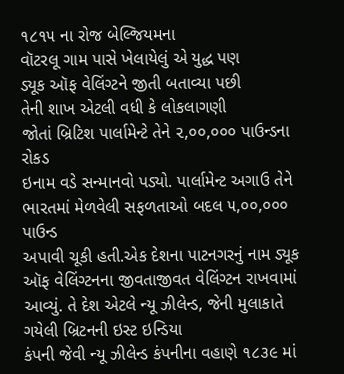૧૮૧૫ ના રોજ બેલ્જિયમના
વૉટરલૂ ગામ પાસે ખેલાયેલું એ યુદ્ધ પણ
ડ્યૂક ઑફ વેલિંગ્ટને જીતી બતાવ્યા પછી
તેની શાખ એટલી વધી કે લોકલાગણી
જોતાં બ્રિટિશ પાર્લામેન્ટે તેને ૨,૦૦,૦૦૦ પાઉન્ડના રોકડ
ઇનામ વડે સન્માનવો પડ્યો. પાર્લામેન્ટ અગાઉ તેને
ભારતમાં મેળવેલી સફળતાઓ બદલ ૫,૦૦,૦૦૦ પાઉન્ડ
અપાવી ચૂકી હતી.એક દેશના પાટનગરનું નામ ડ્યૂક ઑફ વેલિંગ્ટનના જીવતાજીવત વેલિંગ્ટન રાખવામાં આવ્યું. તે દેશ એટલે ન્યૂ ઝીલેન્ડ, જેની મુલાકાતે ગયેલી બ્રિટનની ઇસ્ટ ઇન્ડિયા
કંપની જેવી ન્યૂ ઝીલેન્ડ કંપનીના વહાણે ૧૮૩૯ માં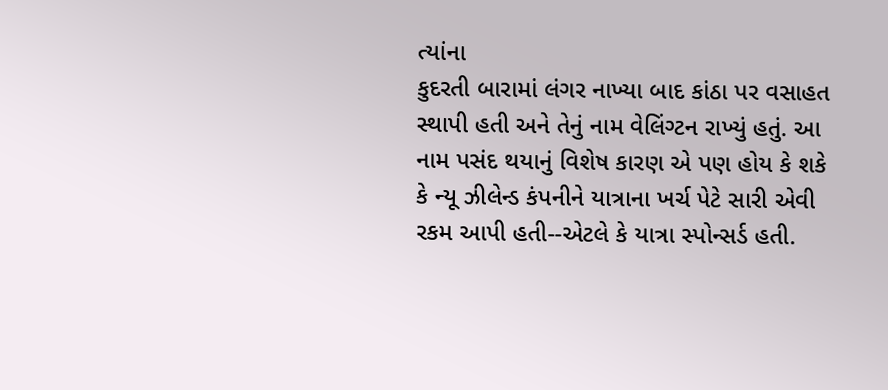ત્યાંના
કુદરતી બારામાં લંગર નાખ્યા બાદ કાંઠા પર વસાહત સ્થાપી હતી અને તેનું નામ વેલિંગ્ટન રાખ્યું હતું. આ નામ પસંદ થયાનું વિશેષ કારણ એ પણ હોય કે શકે કે ન્યૂ ઝીલેન્ડ કંપનીને યાત્રાના ખર્ચ પેટે સારી એવી રકમ આપી હતી--એટલે કે યાત્રા સ્પોન્સર્ડ હતી.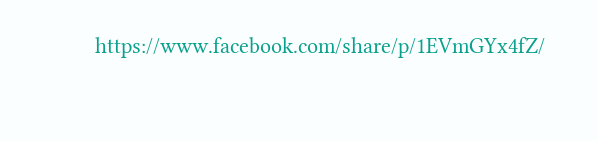https://www.facebook.com/share/p/1EVmGYx4fZ/